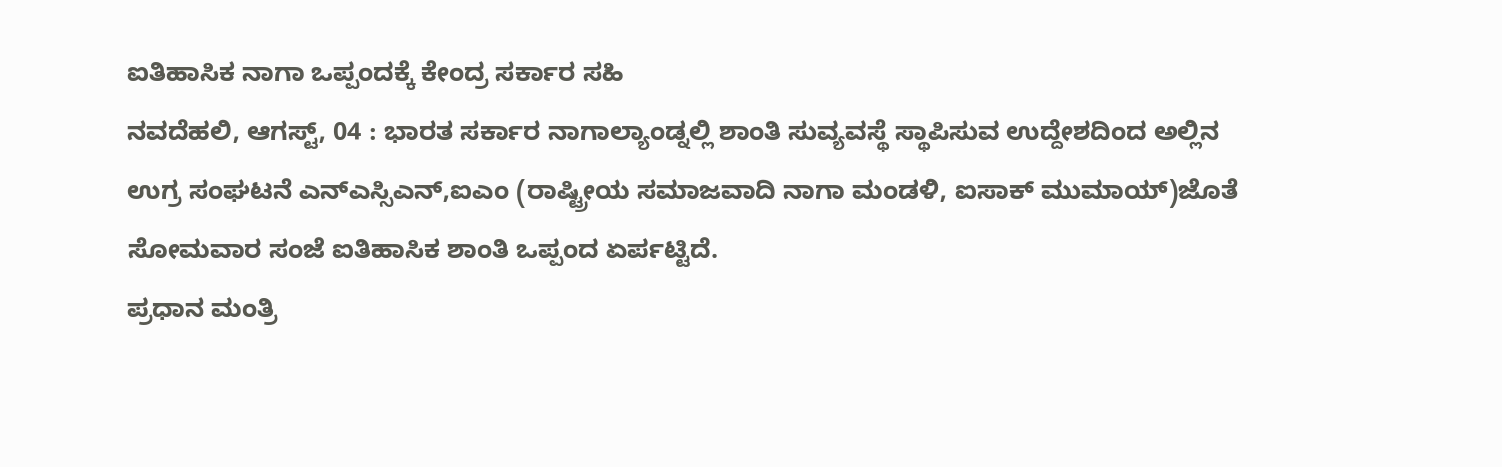ಐತಿಹಾಸಿಕ ನಾಗಾ ಒಪ್ಪಂದಕ್ಕೆ ಕೇಂದ್ರ ಸರ್ಕಾರ ಸಹಿ
ನವದೆಹಲಿ, ಆಗಸ್ಟ್, 04 : ಭಾರತ ಸರ್ಕಾರ ನಾಗಾಲ್ಯಾಂಡ್ನಲ್ಲಿ ಶಾಂತಿ ಸುವ್ಯವಸ್ಥೆ ಸ್ಥಾಪಿಸುವ ಉದ್ದೇಶದಿಂದ ಅಲ್ಲಿನ ಉಗ್ರ ಸಂಘಟನೆ ಎನ್ಎಸ್ಸಿಎನ್,ಐಎಂ (ರಾಷ್ಟ್ರೀಯ ಸಮಾಜವಾದಿ ನಾಗಾ ಮಂಡಳಿ, ಐಸಾಕ್ ಮುಮಾಯ್)ಜೊತೆ ಸೋಮವಾರ ಸಂಜೆ ಐತಿಹಾಸಿಕ ಶಾಂತಿ ಒಪ್ಪಂದ ಏರ್ಪಟ್ಟಿದೆ.
ಪ್ರಧಾನ ಮಂತ್ರಿ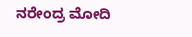ನರೇಂದ್ರ ಮೋದಿ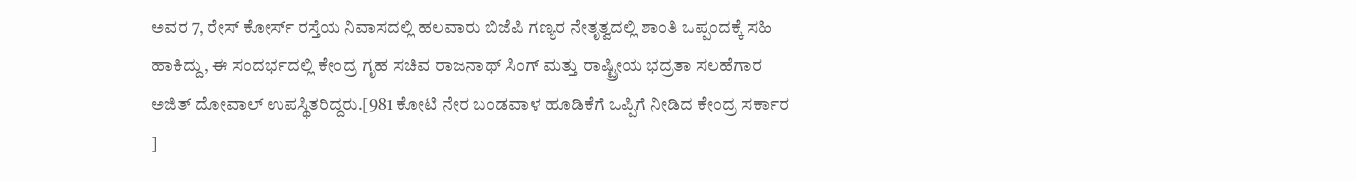ಅವರ 7, ರೇಸ್ ಕೋರ್ಸ್ ರಸ್ತೆಯ ನಿವಾಸದಲ್ಲಿ ಹಲವಾರು ಬಿಜೆಪಿ ಗಣ್ಯರ ನೇತೃತ್ವದಲ್ಲಿ ಶಾಂತಿ ಒಪ್ಪಂದಕ್ಕೆ ಸಹಿ ಹಾಕಿದ್ದು, ಈ ಸಂದರ್ಭದಲ್ಲಿ ಕೇಂದ್ರ ಗೃಹ ಸಚಿವ ರಾಜನಾಥ್ ಸಿಂಗ್ ಮತ್ತು ರಾಷ್ಟ್ರೀಯ ಭದ್ರತಾ ಸಲಹೆಗಾರ ಅಜಿತ್ ದೋವಾಲ್ ಉಪಸ್ಥಿತರಿದ್ದರು.[981 ಕೋಟಿ ನೇರ ಬಂಡವಾಳ ಹೂಡಿಕೆಗೆ ಒಪ್ಪಿಗೆ ನೀಡಿದ ಕೇಂದ್ರ ಸರ್ಕಾರ ]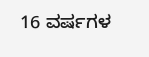16 ವರ್ಷಗಳ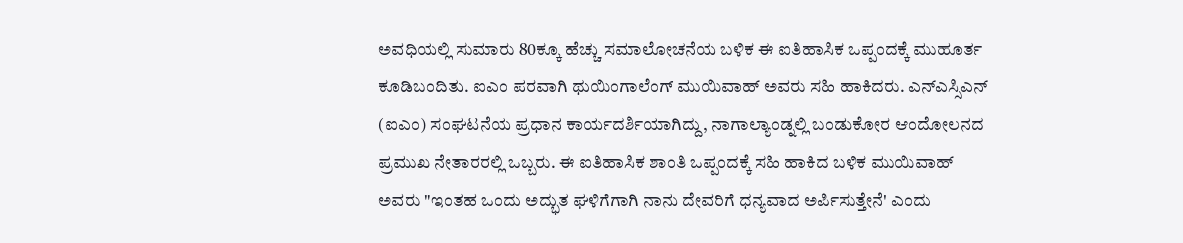ಅವಧಿಯಲ್ಲಿ ಸುಮಾರು 80ಕ್ಕೂ ಹೆಚ್ಚು ಸಮಾಲೋಚನೆಯ ಬಳಿಕ ಈ ಐತಿಹಾಸಿಕ ಒಪ್ಪಂದಕ್ಕೆ ಮುಹೂರ್ತ ಕೂಡಿಬಂದಿತು. ಐಎಂ ಪರವಾಗಿ ಥುಯಿಂಗಾಲೆಂಗ್ ಮುಯಿವಾಹ್ ಅವರು ಸಹಿ ಹಾಕಿದರು. ಎನ್ಎಸ್ಸಿಎನ್ (ಐಎಂ) ಸಂಘಟನೆಯ ಪ್ರಧಾನ ಕಾರ್ಯದರ್ಶಿಯಾಗಿದ್ದು, ನಾಗಾಲ್ಯಾಂಡ್ನಲ್ಲಿ ಬಂಡುಕೋರ ಆಂದೋಲನದ ಪ್ರಮುಖ ನೇತಾರರಲ್ಲಿ ಒಬ್ಬರು. ಈ ಐತಿಹಾಸಿಕ ಶಾಂತಿ ಒಪ್ಪಂದಕ್ಕೆ ಸಹಿ ಹಾಕಿದ ಬಳಿಕ ಮುಯಿವಾಹ್ ಅವರು "ಇಂತಹ ಒಂದು ಅದ್ಭುತ ಘಳಿಗೆಗಾಗಿ ನಾನು ದೇವರಿಗೆ ಧನ್ಯವಾದ ಅರ್ಪಿಸುತ್ತೇನೆ' ಎಂದು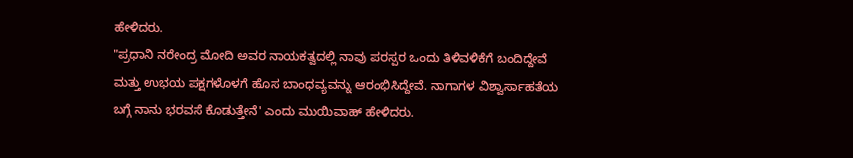ಹೇಳಿದರು.
"ಪ್ರಧಾನಿ ನರೇಂದ್ರ ಮೋದಿ ಅವರ ನಾಯಕತ್ವದಲ್ಲಿ ನಾವು ಪರಸ್ಪರ ಒಂದು ತಿಳಿವಳಿಕೆಗೆ ಬಂದಿದ್ದೇವೆ ಮತ್ತು ಉಭಯ ಪಕ್ಷಗಳೊಳಗೆ ಹೊಸ ಬಾಂಧವ್ಯವನ್ನು ಆರಂಭಿಸಿದ್ದೇವೆ. ನಾಗಾಗಳ ವಿಶ್ವಾರ್ಸಾಹತೆಯ ಬಗ್ಗೆ ನಾನು ಭರವಸೆ ಕೊಡುತ್ತೇನೆ' ಎಂದು ಮುಯಿವಾಹ್ ಹೇಳಿದರು.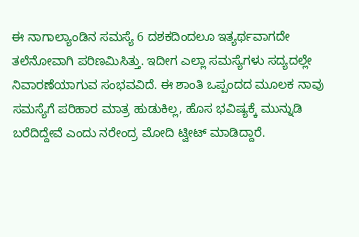ಈ ನಾಗಾಲ್ಯಾಂಡಿನ ಸಮಸ್ಯೆ 6 ದಶಕದಿಂದಲೂ ಇತ್ಯರ್ಥವಾಗದೇ ತಲೆನೋವಾಗಿ ಪರಿಣಮಿಸಿತ್ತು. ಇದೀಗ ಎಲ್ಲಾ ಸಮಸ್ಯೆಗಳು ಸದ್ಯದಲ್ಲೇ ನಿವಾರಣೆಯಾಗುವ ಸಂಭವವಿದೆ. ಈ ಶಾಂತಿ ಒಪ್ಪಂದದ ಮೂಲಕ ನಾವು ಸಮಸ್ಯೆಗೆ ಪರಿಹಾರ ಮಾತ್ರ ಹುಡುಕಿಲ್ಲ, ಹೊಸ ಭವಿಷ್ಯಕ್ಕೆ ಮುನ್ನುಡಿ ಬರೆದಿದ್ದೇವೆ ಎಂದು ನರೇಂದ್ರ ಮೋದಿ ಟ್ವೀಟ್ ಮಾಡಿದ್ದಾರೆ.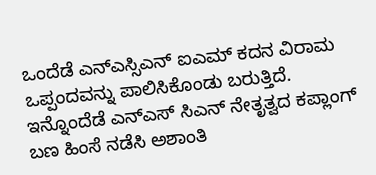ಒಂದೆಡೆ ಎನ್ಎಸ್ಸಿಎನ್ ಐಎಮ್ ಕದನ ವಿರಾಮ ಒಪ್ಪಂದವನ್ನು ಪಾಲಿಸಿಕೊಂಡು ಬರುತ್ತಿದೆ. ಇನ್ನೊಂದೆಡೆ ಎನ್ಎಸ್ ಸಿಎನ್ ನೇತೃತ್ವದ ಕಪ್ಲಾಂಗ್ ಬಣ ಹಿಂಸೆ ನಡೆಸಿ ಅಶಾಂತಿ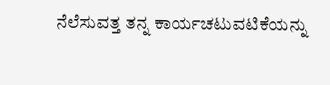ನೆಲೆಸುವತ್ತ ತನ್ನ ಕಾರ್ಯಚಟುವಟಿಕೆಯನ್ನು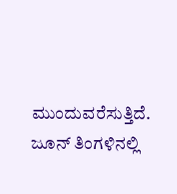ಮುಂದುವರೆಸುತ್ತಿದೆ. ಜೂನ್ ತಿಂಗಳಿನಲ್ಲಿ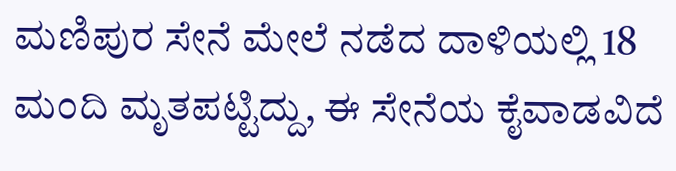ಮಣಿಪುರ ಸೇನೆ ಮೇಲೆ ನಡೆದ ದಾಳಿಯಲ್ಲಿ 18 ಮಂದಿ ಮೃತಪಟ್ಟಿದ್ದು, ಈ ಸೇನೆಯ ಕೈವಾಡವಿದೆ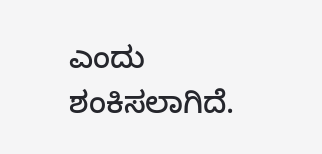ಎಂದು ಶಂಕಿಸಲಾಗಿದೆ.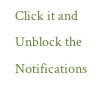Click it and Unblock the Notifications